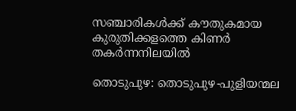സഞ്ചാരികൾക്ക് കൗതുകമായ കുരുതിക്കളത്തെ കിണർ തകർന്നനിലയിൽ

തൊടുപുഴ: തൊടുപുഴ-പുളിയന്മല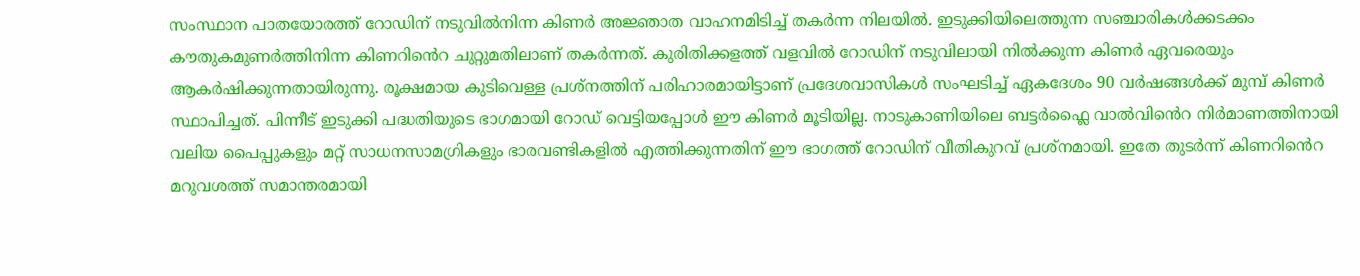സംസ്ഥാന പാതയോരത്ത് റോഡിന് നടുവിൽനിന്ന കിണർ അജ്ഞാത വാഹനമിടിച്ച് തകർന്ന നിലയിൽ. ഇടുക്കിയിലെത്തുന്ന സഞ്ചാരികൾക്കടക്കം കൗതുകമുണർത്തിനിന്ന കിണറിൻെറ ചുറ്റുമതിലാണ് തകർന്നത്. കുരിതിക്കളത്ത് വളവിൽ റോഡിന് നടുവിലായി നിൽക്കുന്ന കിണർ ഏവരെയും ആകർഷിക്കുന്നതായിരുന്നു. രൂക്ഷമായ കുടിവെള്ള പ്രശ്നത്തിന് പരിഹാരമായിട്ടാണ് പ്രദേശവാസികൾ സംഘടിച്ച് ഏകദേശം 90 വർഷങ്ങൾക്ക് മുമ്പ് കിണർ സ്ഥാപിച്ചത്. പിന്നീട് ഇടുക്കി പദ്ധതിയുടെ ഭാഗമായി റോഡ്‌ വെട്ടിയപ്പോൾ ഈ കിണർ മൂടിയില്ല. നാടുകാണിയിലെ ബട്ടർഫ്ലൈ വാൽവിൻെറ നിർമാണത്തിനായി വലിയ പൈപ്പുകളും മറ്റ് സാധനസാമഗ്രികളും ഭാരവണ്ടികളിൽ എത്തിക്കുന്നതിന് ഈ ഭാഗത്ത് റോഡിന് വീതികുറവ് പ്രശ്നമായി. ഇതേ തുടർന്ന് കിണറിൻെറ മറുവശത്ത് സമാന്തരമായി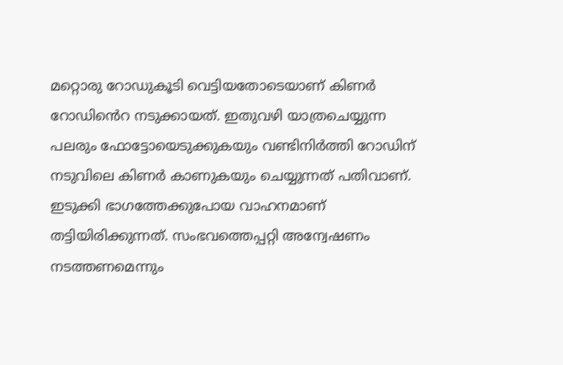മറ്റൊരു റോഡുകൂടി വെട്ടിയതോടെയാണ് കിണർ റോഡിൻെറ നടുക്കായത്. ഇതുവഴി യാത്രചെയ്യുന്ന പലരും ഫോട്ടോയെടുക്കുകയും വണ്ടിനിർത്തി റോഡിന് നടുവിലെ കിണർ കാണുകയും ചെയ്യുന്നത് പതിവാണ്. ഇടുക്കി ഭാഗത്തേക്കുപോയ വാഹനമാണ് തട്ടിയിരിക്കുന്നത്. സംഭവത്തെപ്പറ്റി അന്വേഷണം നടത്തണമെന്നും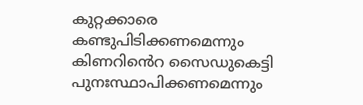കുറ്റക്കാരെ കണ്ടുപിടിക്കണമെന്നും കിണറിൻെറ സൈഡുകെട്ടി പുനഃസ്ഥാപിക്കണമെന്നും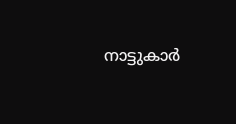നാട്ടുകാർ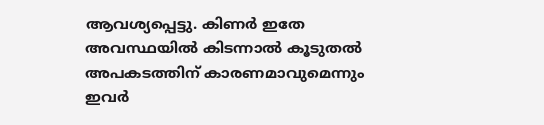ആവശ്യപ്പെട്ടു. കിണർ ഇതേ അവസ്ഥയിൽ കിടന്നാൽ കൂടുതൽ അപകടത്തിന് കാരണമാവുമെന്നും ഇവർ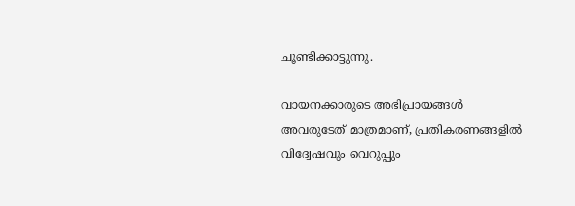ചൂണ്ടിക്കാട്ടുന്നു.

വായനക്കാരുടെ അഭിപ്രായങ്ങള്‍ അവരുടേത് മാത്രമാണ്, പ്രതികരണങ്ങളിൽ വിദ്വേഷവും വെറുപ്പും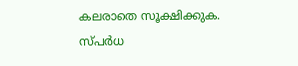കലരാതെ സൂക്ഷിക്കുക. സ്പർധ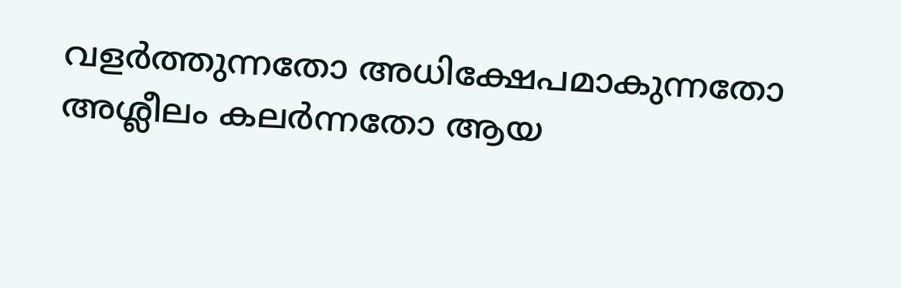വളർത്തുന്നതോ അധിക്ഷേപമാകുന്നതോ അശ്ലീലം കലർന്നതോ ആയ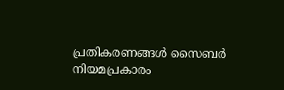പ്രതികരണങ്ങൾ സൈബർ നിയമപ്രകാരം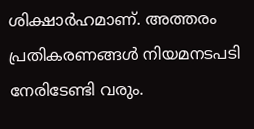ശിക്ഷാർഹമാണ്. അത്തരം പ്രതികരണങ്ങൾ നിയമനടപടി നേരിടേണ്ടി വരും.